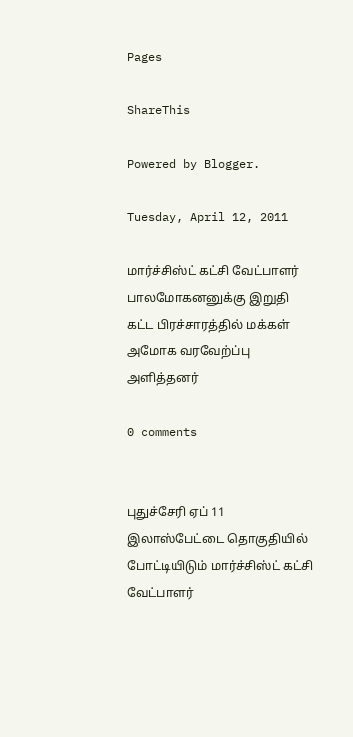Pages

ShareThis

Powered by Blogger.

Tuesday, April 12, 2011

மார்ச்சிஸ்ட் கட்சி வேட்பாளர் பாலமோகனனுக்கு இறுதி கட்ட பிரச்சாரத்தில் மக்கள் அமோக வரவேற்ப்பு அளித்தனர்

0 comments


புதுச்சேரி ஏப் 11
இலாஸ்பேட்டை தொகுதியில் போட்டியிடும் மார்ச்சிஸ்ட் கட்சி வேட்பாளர்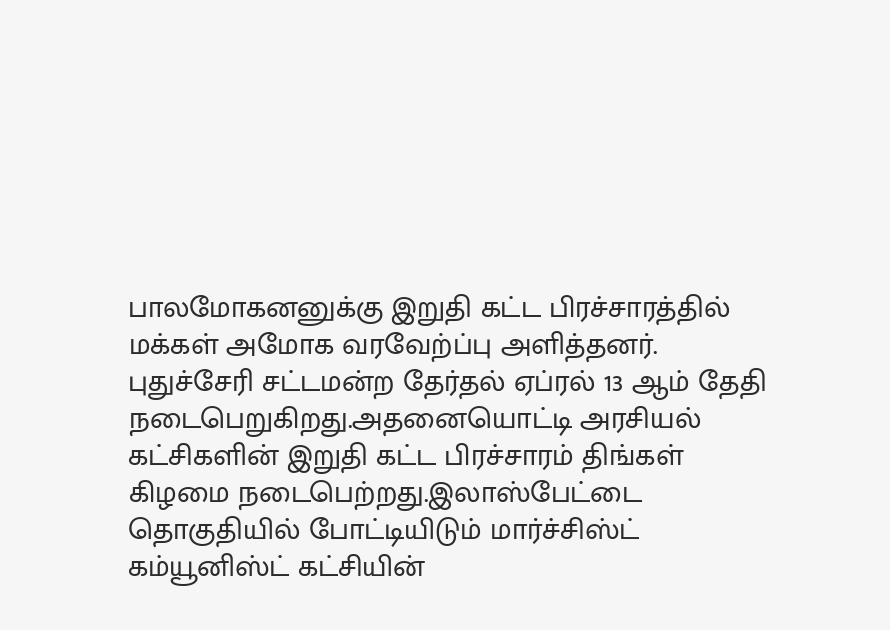பாலமோகனனுக்கு இறுதி கட்ட பிரச்சாரத்தில் மக்கள் அமோக வரவேற்ப்பு அளித்தனர்.
புதுச்சேரி சட்டமன்ற தேர்தல் ஏப்ரல் 13 ஆம் தேதி நடைபெறுகிறது.அதனையொட்டி அரசியல் கட்சிகளின் இறுதி கட்ட பிரச்சாரம் திங்கள் கிழமை நடைபெற்றது.இலாஸ்பேட்டை தொகுதியில் போட்டியிடும் மார்ச்சிஸ்ட் கம்யூனிஸ்ட் கட்சியின்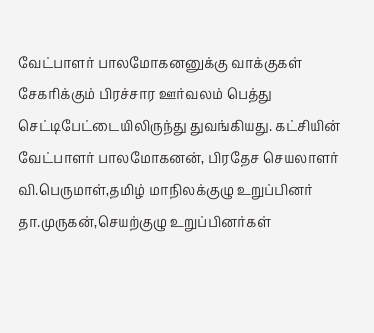வேட்பாளர் பாலமோகனனுக்கு வாக்குகள் சேகரிக்கும் பிரச்சார ஊர்வலம் பெத்து செட்டிபேட்டையிலிருந்து துவங்கியது. கட்சியின் வேட்பாளர் பாலமோகனன், பிரதேச செயலாளர் வி.பெருமாள்,தமிழ் மாநிலக்குழு உறுப்பினர் தா.முருகன்,செயற்குழு உறுப்பினர்கள்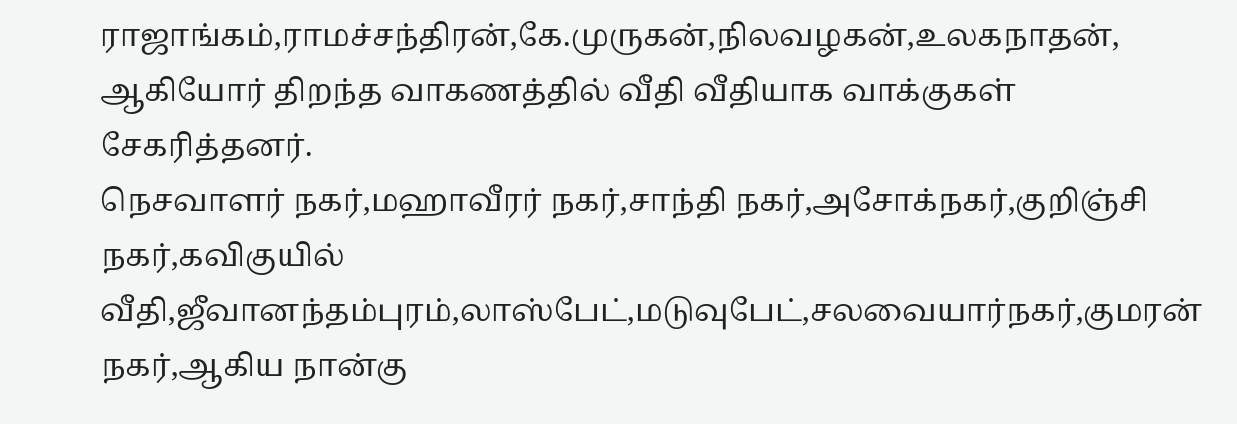ராஜாங்கம்,ராமச்சந்திரன்,கே.முருகன்,நிலவழகன்,உலகநாதன், ஆகியோர் திறந்த வாகணத்தில் வீதி வீதியாக வாக்குகள் சேகரித்தனர்.
நெசவாளர் நகர்,மஹாவீரர் நகர்,சாந்தி நகர்,அசோக்நகர்,குறிஞ்சி நகர்,கவிகுயில் வீதி,ஜீவானந்தம்புரம்,லாஸ்பேட்,மடுவுபேட்,சலவையார்நகர்,குமரன் நகர்,ஆகிய நான்கு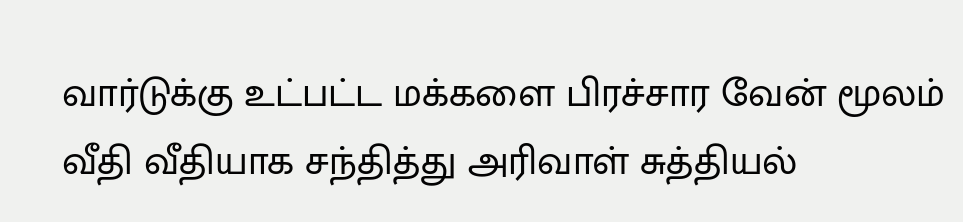வார்டுக்கு உட்பட்ட மக்களை பிரச்சார வேன் மூலம் வீதி வீதியாக சந்தித்து அரிவாள் சுத்தியல்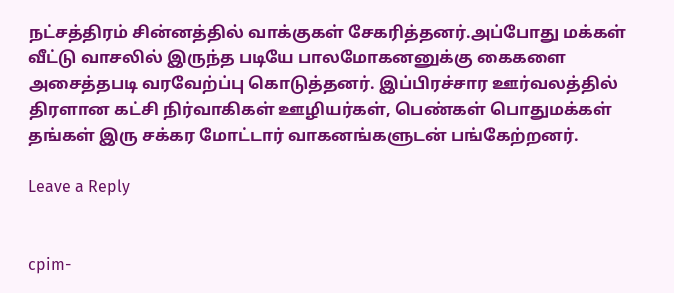நட்சத்திரம் சின்னத்தில் வாக்குகள் சேகரித்தனர்.அப்போது மக்கள் வீட்டு வாசலில் இருந்த படியே பாலமோகனனுக்கு கைகளை அசைத்தபடி வரவேற்ப்பு கொடுத்தனர். இப்பிரச்சார ஊர்வலத்தில் திரளான கட்சி நிர்வாகிகள் ஊழியர்கள், பெண்கள் பொதுமக்கள் தங்கள் இரு சக்கர மோட்டார் வாகனங்களுடன் பங்கேற்றனர்.

Leave a Reply


cpim-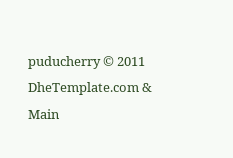puducherry © 2011 DheTemplate.com & Main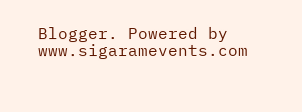Blogger. Powered by www.sigaramevents.com